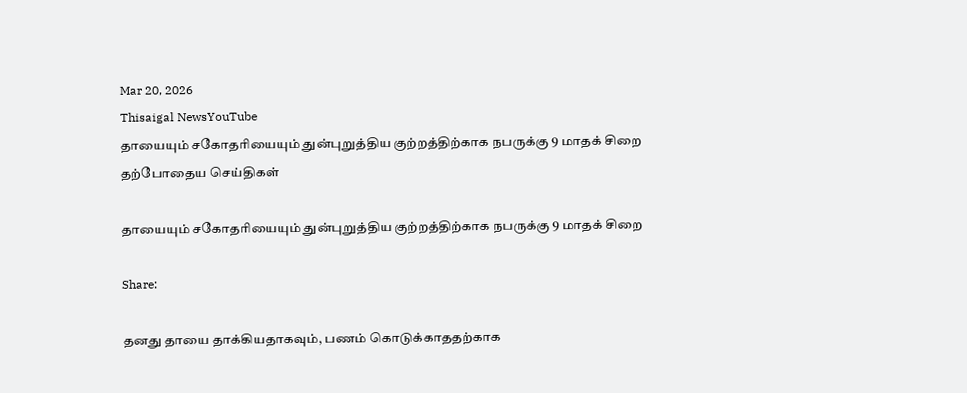Mar 20, 2026
Thisaigal NewsYouTube
தாயையும் சகோதரியையும் துன்புறுத்திய குற்றத்திற்காக நபருக்கு 9 மாதக் சிறை
தற்போதைய செய்திகள்

தாயையும் சகோதரியையும் துன்புறுத்திய குற்றத்திற்காக நபருக்கு 9 மாதக் சிறை

Share:

தனது தாயை தாக்கியதாகவும், பணம் கொடுக்காததற்காக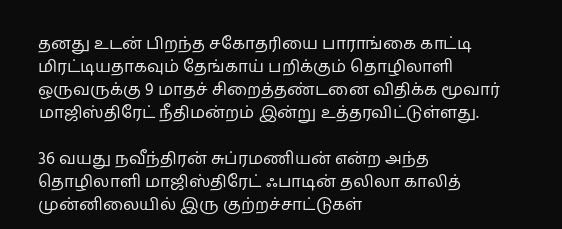தனது உடன் பிறந்த சகோதரியை பாராங்கை காட்டி மிரட்டியதாகவும் தேங்காய் பறிக்கும் தொழிலாளி ஒருவருக்கு 9 மாதச் சிறைத்தண்டனை விதிக்க மூவார் மாஜிஸ்திரேட் நீதிமன்றம் இன்று உத்தரவிட்டுள்ளது.

36 வயது நவீந்திரன் சுப்ரமணியன் என்ற அந்த தொழிலாளி மாஜிஸ்திரேட் ஃபாடின் தலிலா காலித் முன்னிலையில் இரு குற்றச்சாட்டுகள்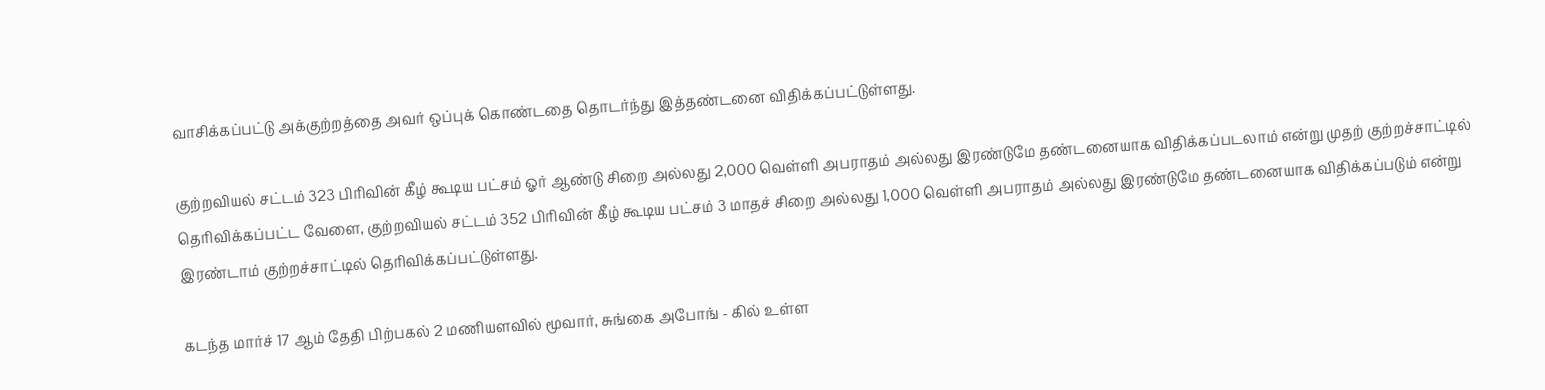வாசிக்கப்பட்டு அக்குற்றத்தை அவர் ஒப்புக் கொண்டதை தொடர்ந்து இத்தண்டனை விதிக்கப்பட்டுள்ளது.

குற்றவியல் சட்டம் 323 பிரிவின் கீழ் கூடிய பட்சம் ஓர் ஆண்டு சிறை அல்லது 2,000 வெள்ளி அபராதம் அல்லது இரண்டுமே தண்டனையாக விதிக்கப்படலாம் என்று முதற் குற்றச்சாட்டில் தெரிவிக்கப்பட்ட வேளை, குற்றவியல் சட்டம் 352 பிரிவின் கீழ் கூடிய பட்சம் 3 மாதச் சிறை அல்லது 1,000 வெள்ளி அபராதம் அல்லது இரண்டுமே தண்டனையாக விதிக்கப்படும் என்று இரண்டாம் குற்றச்சாட்டில் தெரிவிக்கப்பட்டுள்ளது.

கடந்த மார்ச் 17 ஆம் தேதி பிற்பகல் 2 மணியளவில் மூவார், சுங்கை அபோங் - கில் உள்ள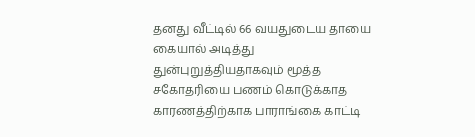தனது வீட்டில் 66 வயதுடைய தாயை கையால் அடித்து துன்புறுத்தியதாகவும் மூத்த சகோதரியை பணம் கொடுக்காத காரணத்திற்காக பாராங்கை காட்டி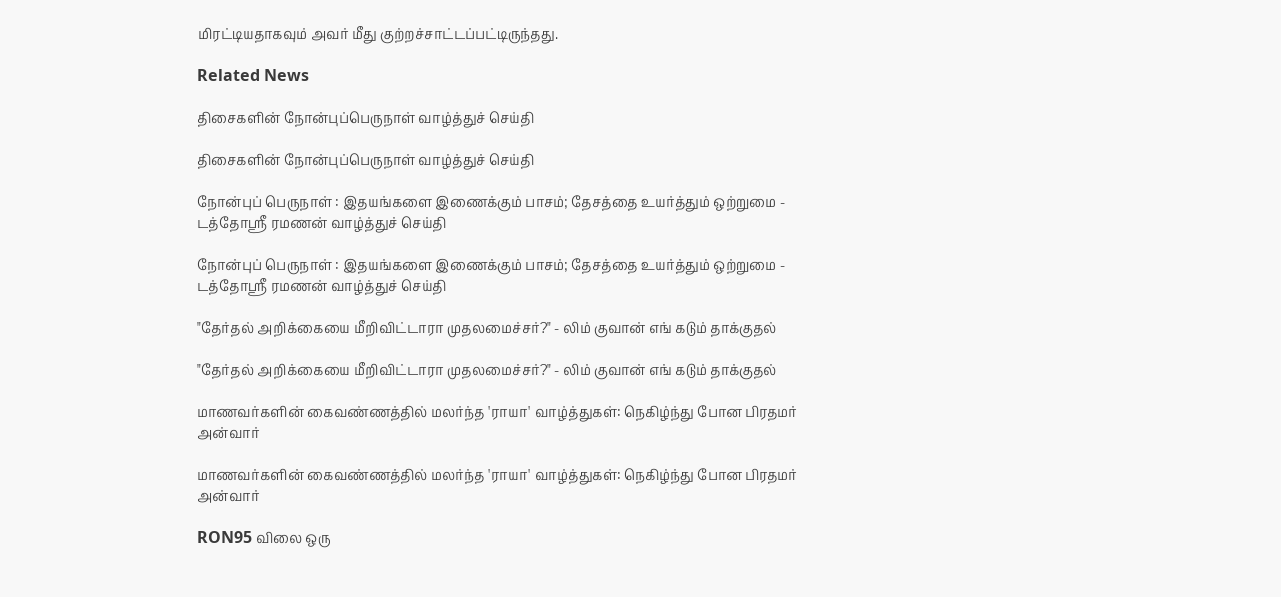மிரட்டியதாகவும் அவர் மீது குற்றச்சாட்டப்பட்டிருந்தது.

Related News

திசைகளின் நோன்புப்பெருநாள் வாழ்த்துச் செய்தி

திசைகளின் நோன்புப்பெருநாள் வாழ்த்துச் செய்தி

நோன்புப் பெருநாள் : இதயங்களை இணைக்கும் பாசம்; தேசத்தை உயர்த்தும் ஒற்றுமை - டத்தோஶ்ரீ ரமணன் வாழ்த்துச் செய்தி

நோன்புப் பெருநாள் : இதயங்களை இணைக்கும் பாசம்; தேசத்தை உயர்த்தும் ஒற்றுமை - டத்தோஶ்ரீ ரமணன் வாழ்த்துச் செய்தி

"தேர்தல் அறிக்கையை மீறிவிட்டாரா முதலமைச்சர்?" - லிம் குவான் எங் கடும் தாக்குதல்

"தேர்தல் அறிக்கையை மீறிவிட்டாரா முதலமைச்சர்?" - லிம் குவான் எங் கடும் தாக்குதல்

மாணவர்களின் கைவண்ணத்தில் மலர்ந்த 'ராயா' வாழ்த்துகள்: நெகிழ்ந்து போன பிரதமர் அன்வார்

மாணவர்களின் கைவண்ணத்தில் மலர்ந்த 'ராயா' வாழ்த்துகள்: நெகிழ்ந்து போன பிரதமர் அன்வார்

RON95 விலை ஒரு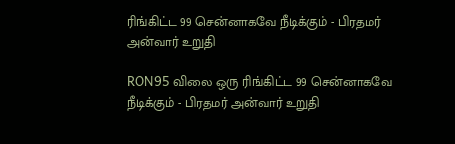ரிங்கிட்ட 99 சென்னாகவே நீடிக்கும் - பிரதமர் அன்வார் உறுதி

RON95 விலை ஒரு ரிங்கிட்ட 99 சென்னாகவே நீடிக்கும் - பிரதமர் அன்வார் உறுதி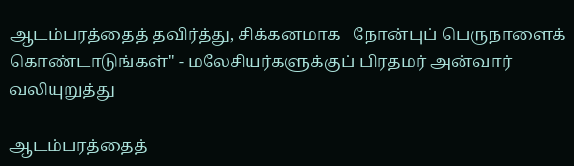ஆடம்பரத்தைத் தவிர்த்து, சிக்கனமாக   நோன்புப் பெருநாளைக் கொண்டாடுங்கள்" - மலேசியர்களுக்குப் பிரதமர் அன்வார் வலியுறுத்து

ஆடம்பரத்தைத்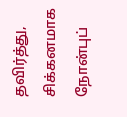தவிர்த்து, சிக்கனமாக நோன்புப்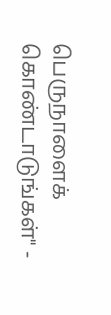பெருநாளைக் கொண்டாடுங்கள்" -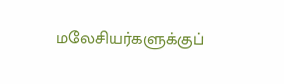மலேசியர்களுக்குப்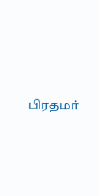பிரதமர்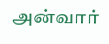அன்வார்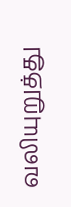வலியுறுத்து